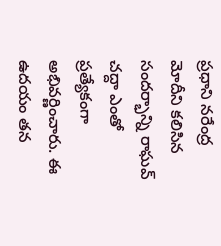ప్రధాని నరేంద్ర మోదీని కలిసిన సందర్భాన్ని రాఘవ్ చద్దా ఎంతో ప్రత్యేకంగా అభివర్ణించారు. ఈ ఉదయం తన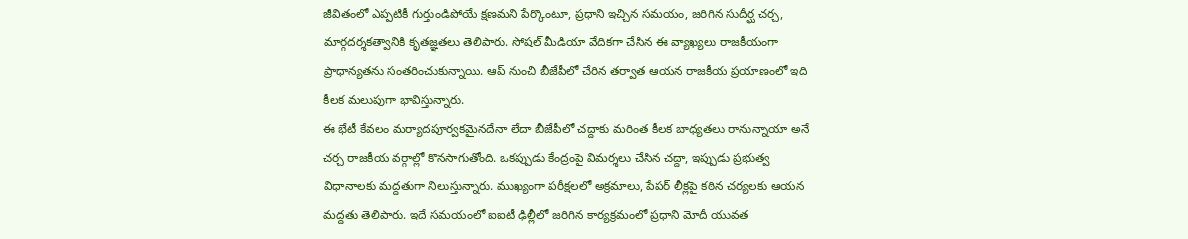జీవితంలో ఎప్పటికీ గుర్తుండిపోయే క్షణమని పేర్కొంటూ, ప్రధాని ఇచ్చిన సమయం, జరిగిన సుదీర్ఘ చర్చ, మార్గదర్శకత్వానికి కృతజ్ఞతలు తెలిపారు. సోషల్ మీడియా వేదికగా చేసిన ఈ వ్యాఖ్యలు రాజకీయంగా ప్రాధాన్యతను సంతరించుకున్నాయి. ఆప్ నుంచి బీజేపీలో చేరిన తర్వాత ఆయన రాజకీయ ప్రయాణంలో ఇది కీలక మలుపుగా భావిస్తున్నారు.
ఈ భేటీ కేవలం మర్యాదపూర్వకమైనదేనా లేదా బీజేపీలో చద్దాకు మరింత కీలక బాధ్యతలు రానున్నాయా అనే చర్చ రాజకీయ వర్గాల్లో కొనసాగుతోంది. ఒకప్పుడు కేంద్రంపై విమర్శలు చేసిన చద్దా, ఇప్పుడు ప్రభుత్వ విధానాలకు మద్దతుగా నిలుస్తున్నారు. ముఖ్యంగా పరీక్షలలో అక్రమాలు, పేపర్ లీక్లపై కఠిన చర్యలకు ఆయన మద్దతు తెలిపారు. ఇదే సమయంలో ఐఐటీ ఢిల్లీలో జరిగిన కార్యక్రమంలో ప్రధాని మోదీ యువత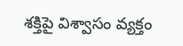శక్తిపై విశ్వాసం వ్యక్తం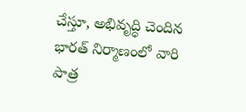చేస్తూ, అభివృద్ధి చెందిన భారత్ నిర్మాణంలో వారి పాత్ర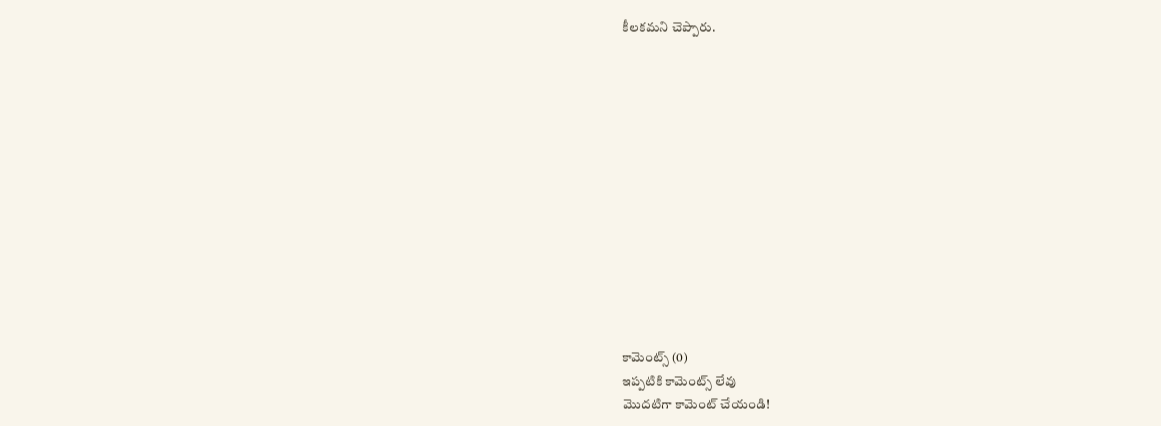కీలకమని చెప్పారు.













కామెంట్స్ (0)
ఇప్పటికి కామెంట్స్ లేవు
మొదటిగా కామెంట్ చేయండి!